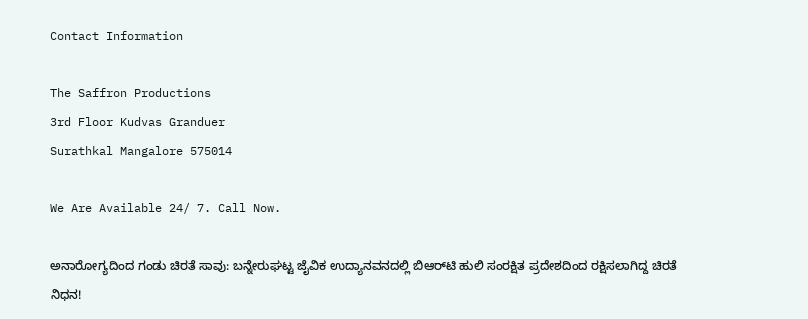Contact Information

The Saffron Productions
3rd Floor Kudvas Granduer
Surathkal Mangalore 575014

We Are Available 24/ 7. Call Now.

ಅನಾರೋಗ್ಯದಿಂದ ಗಂಡು ಚಿರತೆ ಸಾವು: ಬನ್ನೇರುಘಟ್ಟ ಜೈವಿಕ ಉದ್ಯಾನವನದಲ್ಲಿ ಬಿಆರ್‌ಟಿ ಹುಲಿ ಸಂರಕ್ಷಿತ ಪ್ರದೇಶದಿಂದ ರಕ್ಷಿಸಲಾಗಿದ್ದ ಚಿರತೆ ನಿಧನ!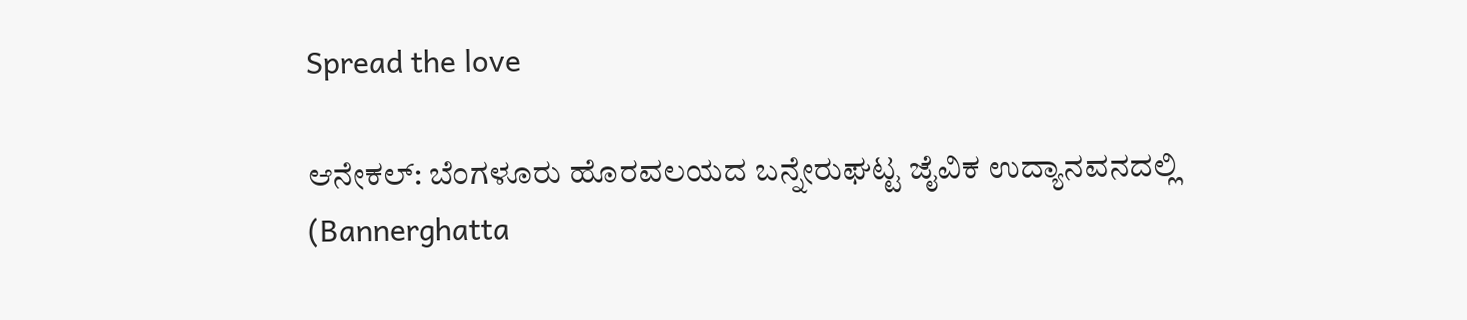Spread the love

ಆನೇಕಲ್: ಬೆಂಗಳೂರು ಹೊರವಲಯದ ಬನ್ನೇರುಘಟ್ಟ ಜೈವಿಕ ಉದ್ಯಾನವನದಲ್ಲಿ (Bannerghatta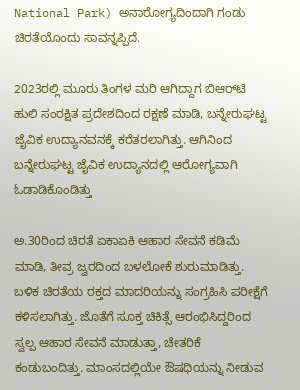National Park) ಅನಾರೋಗ್ಯದಿಂದಾಗಿ ಗಂಡು ಚಿರತೆಯೊಂದು ಸಾವನ್ನಪ್ಪಿದೆ.

2023ರಲ್ಲಿ ಮೂರು ತಿಂಗಳ ಮರಿ ಆಗಿದ್ದಾಗ ಬಿಆರ್‌ಟಿ ಹುಲಿ ಸಂರಕ್ಷಿತ ಪ್ರದೇಶದಿಂದ ರಕ್ಷಣೆ ಮಾಡಿ, ಬನ್ನೇರುಘಟ್ಟ ಜೈವಿಕ ಉದ್ಯಾನವನಕ್ಕೆ ಕರೆತರಲಾಗಿತ್ತು. ಆಗಿನಿಂದ ಬನ್ನೇರುಘಟ್ಟ ಜೈವಿಕ ಉದ್ಯಾನದಲ್ಲಿ ಆರೋಗ್ಯವಾಗಿ ಓಡಾಡಿಕೊಂಡಿತ್ತು

ಅ.30ರಿಂದ ಚಿರತೆ ಏಕಾಏಕಿ ಆಹಾರ ಸೇವನೆ ಕಡಿಮೆ ಮಾಡಿ, ತೀವ್ರ ಜ್ವರದಿಂದ ಬಳಲೋಕೆ ಶುರುಮಾಡಿತ್ತು. ಬಳಿಕ ಚಿರತೆಯ ರಕ್ತದ ಮಾದರಿಯನ್ನು ಸಂಗ್ರಹಿಸಿ ಪರೀಕ್ಷೆಗೆ ಕಳಿಸಲಾಗಿತ್ತು. ಜೊತೆಗೆ ಸೂಕ್ತ ಚಿಕಿತ್ಸೆ ಆರಂಭಿಸಿದ್ದರಿಂದ ಸ್ವಲ್ಪ ಆಹಾರ ಸೇವನೆ ಮಾಡುತ್ತಾ, ಚೇತರಿಕೆ ಕಂಡುಬಂದಿತ್ತು. ಮಾಂಸದಲ್ಲಿಯೇ ಔಷಧಿಯನ್ನು ನೀಡುವ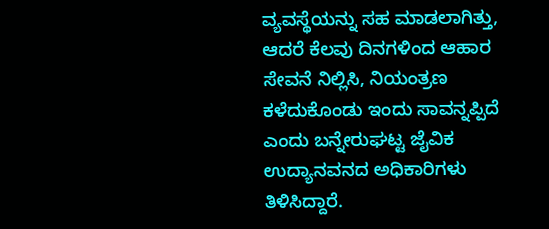ವ್ಯವಸ್ಥೆಯನ್ನು ಸಹ ಮಾಡಲಾಗಿತ್ತು, ಆದರೆ ಕೆಲವು ದಿನಗಳಿಂದ ಆಹಾರ ಸೇವನೆ ನಿಲ್ಲಿಸಿ, ನಿಯಂತ್ರಣ ಕಳೆದುಕೊಂಡು ಇಂದು ಸಾವನ್ನಪ್ಪಿದೆ ಎಂದು ಬನ್ನೇರುಘಟ್ಟ ಜೈವಿಕ ಉದ್ಯಾನವನದ ಅಧಿಕಾರಿಗಳು ತಿಳಿಸಿದ್ದಾರೆ.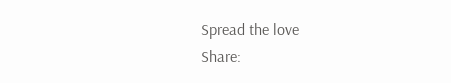Spread the love
Share: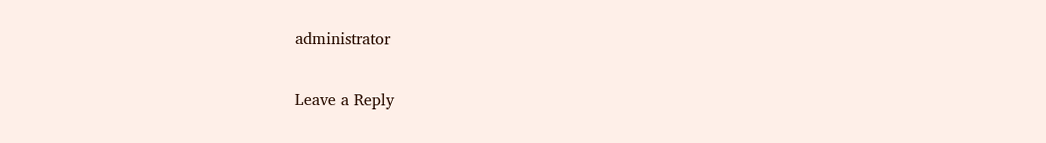administrator

Leave a Reply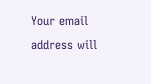Your email address will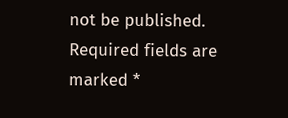not be published. Required fields are marked *